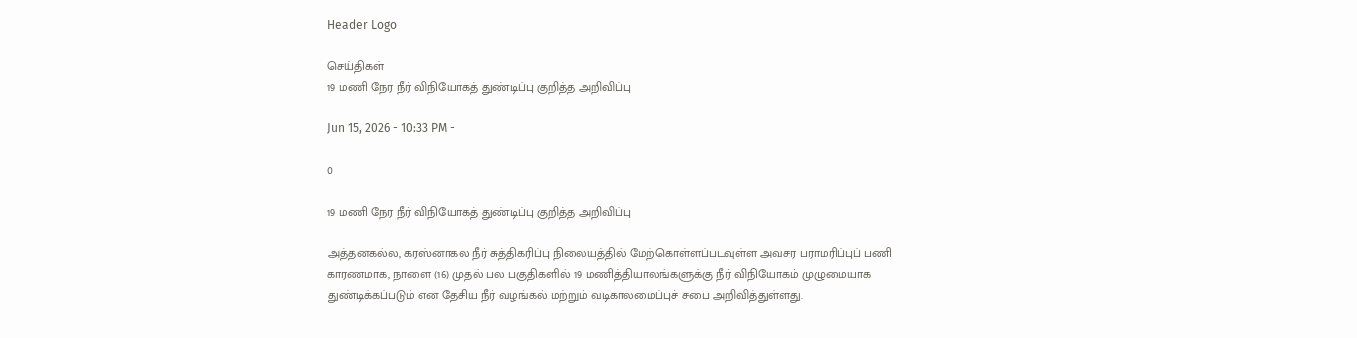Header Logo

செய்திகள்
19 மணி நேர நீர் விநியோகத் துண்டிப்பு குறித்த அறிவிப்பு

Jun 15, 2026 - 10:33 PM -

0

19 மணி நேர நீர் விநியோகத் துண்டிப்பு குறித்த அறிவிப்பு

அத்தனகல்ல, கரஸ்னாகல நீர் சுத்திகரிப்பு நிலையத்தில் மேற்கொள்ளப்படவுள்ள அவசர பராமரிப்புப் பணி காரணமாக, நாளை (16) முதல் பல பகுதிகளில் 19 மணித்தியாலங்களுக்கு நீர் விநியோகம் முழுமையாக துண்டிக்கப்படும் என தேசிய நீர் வழங்கல் மற்றும் வடிகாலமைப்புச் சபை அறிவித்துள்ளது.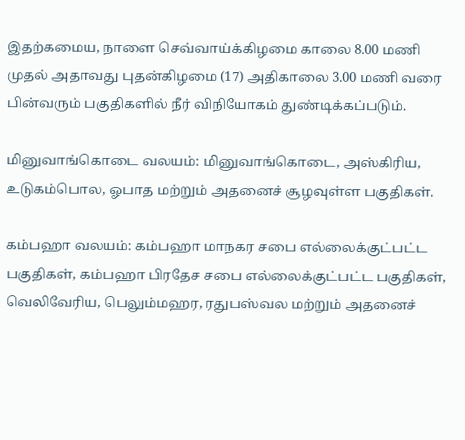இதற்கமைய, நாளை செவ்வாய்க்கிழமை காலை 8.00 மணி முதல் அதாவது புதன்கிழமை (17) அதிகாலை 3.00 மணி வரை பின்வரும் பகுதிகளில் நீர் விநியோகம் துண்டிக்கப்படும்.

மினுவாங்கொடை வலயம்: மினுவாங்கொடை, அஸ்கிரிய, உடுகம்பொல, ஓபாத மற்றும் அதனைச் சூழவுள்ள பகுதிகள்.

கம்பஹா வலயம்: கம்பஹா மாநகர சபை எல்லைக்குட்பட்ட பகுதிகள், கம்பஹா பிரதேச சபை எல்லைக்குட்பட்ட பகுதிகள், வெலிவேரிய, பெலும்மஹர, ரதுபஸ்வல மற்றும் அதனைச்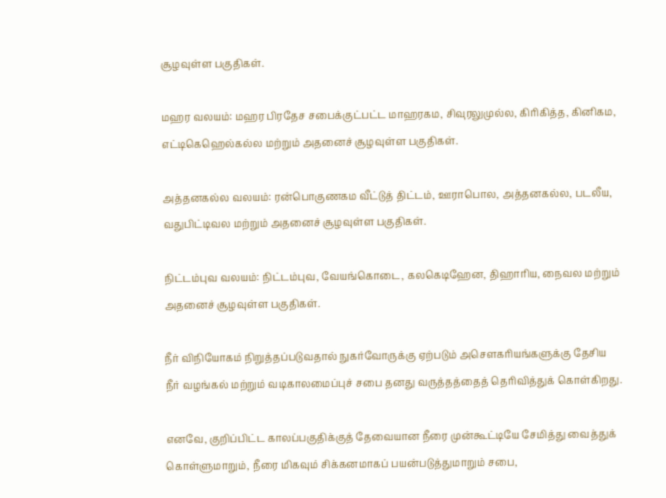சூழவுள்ள பகுதிகள்.

மஹர வலயம்: மஹர பிரதேச சபைக்குட்பட்ட மாஹரகம, சிவுரலுமுல்ல, கிரிகித்த, கினிகம, எட்டிகெஹெல்கல்ல மற்றும் அதனைச் சூழவுள்ள பகுதிகள்.

அத்தனகல்ல வலயம்: ரன்பொகுணகம வீட்டுத் திட்டம், ஊராபொல, அத்தனகல்ல, படலீய, வதுபிட்டிவல மற்றும் அதனைச் சூழவுள்ள பகுதிகள்.

நிட்டம்புவ வலயம்: நிட்டம்புவ, வேயங்கொடை, கலகெடிஹேன, திஹாரிய, நைவல மற்றும் அதனைச் சூழவுள்ள பகுதிகள்.

நீர் விநியோகம் நிறுத்தப்படுவதால் நுகர்வோருக்கு ஏற்படும் அசௌகரியங்களுக்கு தேசிய நீர் வழங்கல் மற்றும் வடிகாலமைப்புச் சபை தனது வருத்தத்தைத் தெரிவித்துக் கொள்கிறது.

எனவே, குறிப்பிட்ட காலப்பகுதிக்குத் தேவையான நீரை முன்கூட்டியே சேமித்து வைத்துக் கொள்ளுமாறும், நீரை மிகவும் சிக்கனமாகப் பயன்படுத்துமாறும் சபை,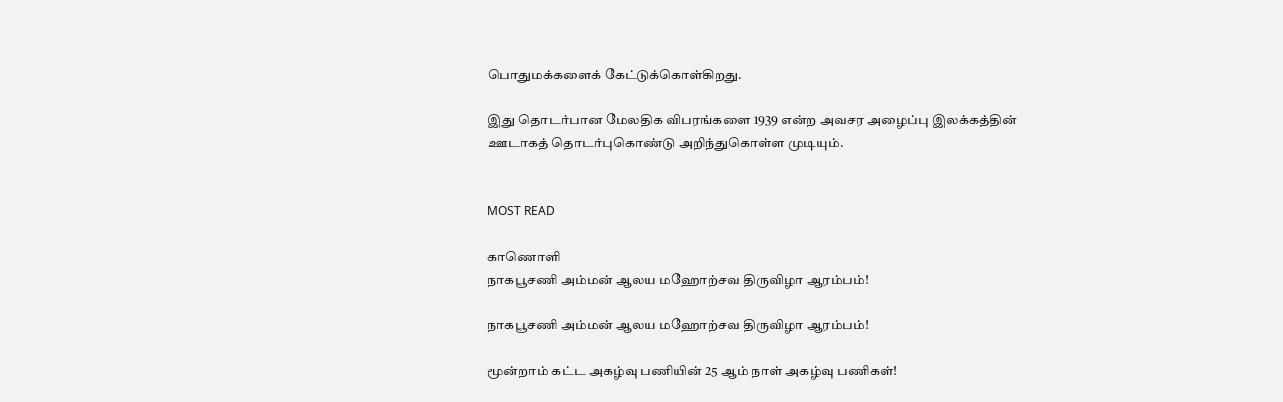பொதுமக்களைக் கேட்டுக்கொள்கிறது.

இது தொடர்பான மேலதிக விபரங்களை 1939 என்ற அவசர அழைப்பு இலக்கத்தின் ஊடாகத் தொடர்புகொண்டு அறிந்துகொள்ள முடியும்.


MOST READ

காணொளி
நாகபூசணி அம்மன் ஆலய மஹோற்சவ திருவிழா ஆரம்பம்!

நாகபூசணி அம்மன் ஆலய மஹோற்சவ திருவிழா ஆரம்பம்!

மூன்றாம் கட்ட அகழ்வு பணியின் 25 ஆம் நாள் அகழ்வு பணிகள்!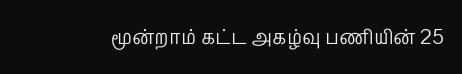மூன்றாம் கட்ட அகழ்வு பணியின் 25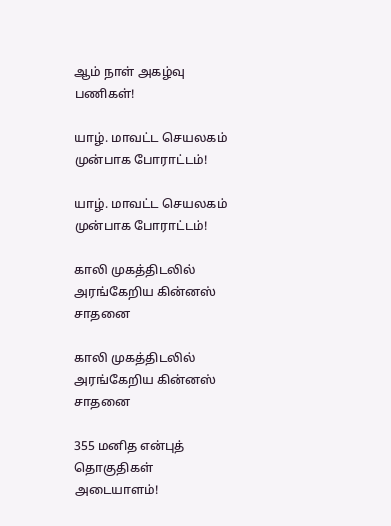ஆம் நாள் அகழ்வு பணிகள்!

யாழ். மாவட்ட செயலகம் முன்பாக போராட்டம்!

யாழ். மாவட்ட செயலகம் முன்பாக போராட்டம்!

காலி முகத்திடலில் அரங்கேறிய கின்னஸ் சாதனை

காலி முகத்திடலில் அரங்கேறிய கின்னஸ் சாதனை

355 மனித என்புத் தொகுதிகள் அடையாளம்!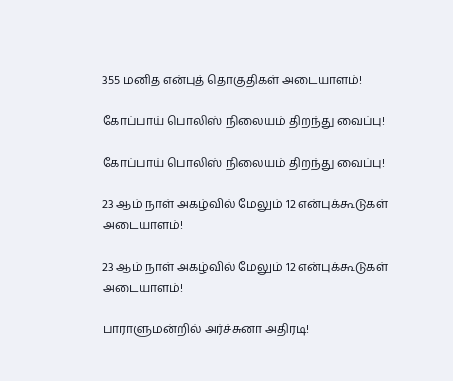355 மனித என்புத் தொகுதிகள் அடையாளம்!

கோப்பாய் பொலிஸ் நிலையம் திறந்து வைப்பு!

கோப்பாய் பொலிஸ் நிலையம் திறந்து வைப்பு!

23 ஆம் நாள் அகழ்வில் மேலும் 12 என்புக்கூடுகள் அடையாளம்!

23 ஆம் நாள் அகழ்வில் மேலும் 12 என்புக்கூடுகள் அடையாளம்!

பாராளுமன்றில் அர்ச்சுனா அதிரடி!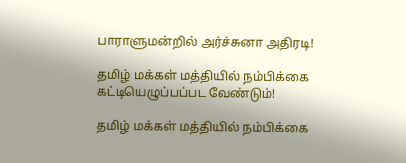பாராளுமன்றில் அர்ச்சுனா அதிரடி!

தமிழ் மக்கள் மத்தியில் நம்பிக்கை கட்டியெழுப்பப்பட வேண்டும்!

தமிழ் மக்கள் மத்தியில் நம்பிக்கை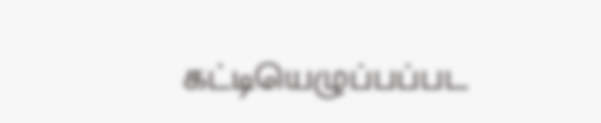கட்டியெழுப்பப்பட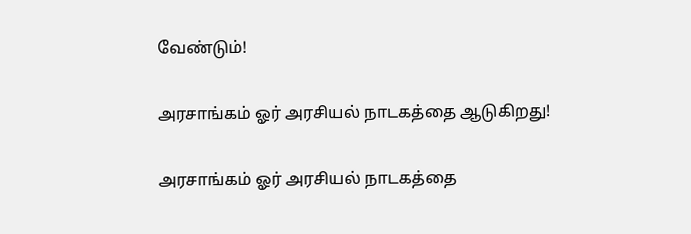வேண்டும்!

அரசாங்கம் ஓர் அரசியல் நாடகத்தை ஆடுகிறது!

அரசாங்கம் ஓர் அரசியல் நாடகத்தை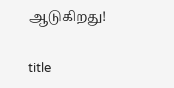ஆடுகிறது!

title